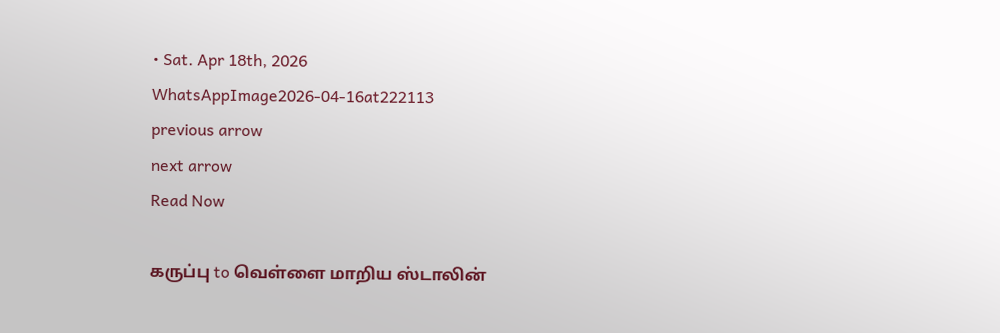• Sat. Apr 18th, 2026
WhatsAppImage2026-04-16at222113
previous arrow
next arrow
Read Now

கருப்பு to வெள்ளை மாறிய ஸ்டாலின்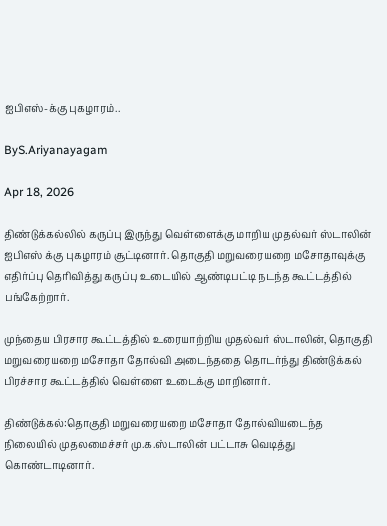ஐபிஎஸ்-க்கு புகழாரம்..

ByS.Ariyanayagam

Apr 18, 2026

திண்டுக்கல்லில் கருப்பு இருந்து வெள்ளைக்கு மாறிய முதல்வர் ஸ்டாலின் ஐபிஎஸ் க்கு புகழாரம் சூட்டினார். தொகுதி மறுவரையறை மசோதாவுக்கு எதிர்ப்பு தெரிவித்து கருப்பு உடையில் ஆண்டிபட்டி நடந்த கூட்டத்தில் பங்கேற்றார்.

முந்தைய பிரசார கூட்டத்தில் உரையாற்றிய முதல்வர் ஸ்டாலின், தொகுதி மறுவரையறை மசோதா தோல்வி அடைந்ததை தொடர்ந்து திண்டுக்கல் பிரச்சார கூட்டத்தில் வெள்ளை உடைக்கு மாறினார்.

திண்டுக்கல்:தொகுதி மறுவரையறை மசோதா தோல்வியடைந்த நிலையில் முதலமைச்சர் மு.க.ஸ்டாலின் பட்டாசு வெடித்து கொண்டாடினார்.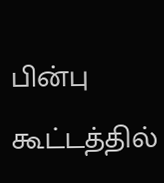பின்பு கூட்டத்தில்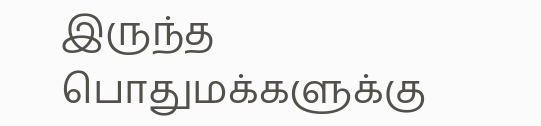இருந்த பொதுமக்களுக்கு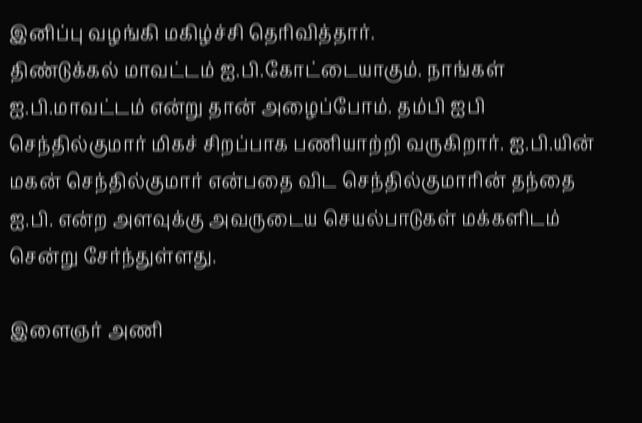இனிப்பு வழங்கி மகிழ்ச்சி தெரிவித்தார்.
திண்டுக்கல் மாவட்டம் ஐ.பி.கோட்டையாகும். நாங்கள் ஐ.பி.மாவட்டம் என்று தான் அழைப்போம். தம்பி ஐபி செந்தில்குமார் மிகச் சிறப்பாக பணியாற்றி வருகிறார். ஐ.பி.யின் மகன் செந்தில்குமார் என்பதை விட செந்தில்குமாரின் தந்தை ஐ.பி. என்ற அளவுக்கு அவருடைய செயல்பாடுகள் மக்களிடம் சென்று சேர்ந்துள்ளது.

இளைஞர் அணி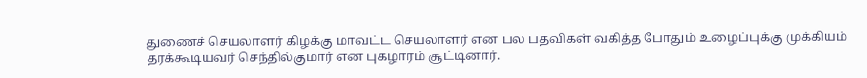துணைச் செயலாளர் கிழக்கு மாவட்ட செயலாளர் என பல பதவிகள் வகித்த போதும் உழைப்புக்கு முக்கியம் தரக்கூடியவர் செந்தில்குமார் என புகழாரம் சூட்டினார்.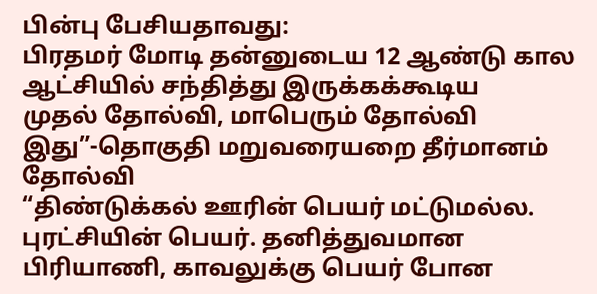பின்பு பேசியதாவது:
பிரதமர் மோடி தன்னுடைய 12 ஆண்டு கால ஆட்சியில் சந்தித்து இருக்கக்கூடிய
முதல் தோல்வி, மாபெரும் தோல்வி இது”-தொகுதி மறுவரையறை தீர்மானம் தோல்வி
“திண்டுக்கல் ஊரின் பெயர் மட்டுமல்ல. புரட்சியின் பெயர். தனித்துவமான பிரியாணி, காவலுக்கு பெயர் போன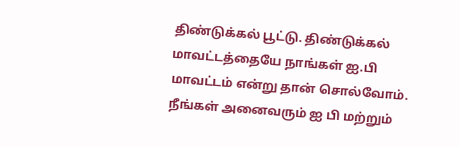திண்டுக்கல் பூட்டு. திண்டுக்கல் மாவட்டத்தையே நாங்கள் ஐ.பி மாவட்டம் என்று தான் சொல்வோம். நீங்கள் அனைவரும் ஐ பி மற்றும்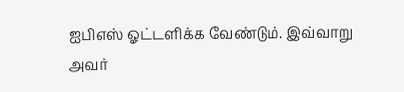ஐபிஎஸ் ஓட்டளிக்க வேண்டும். இவ்வாறு அவர்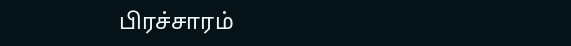பிரச்சாரம்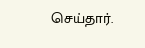செய்தார்.